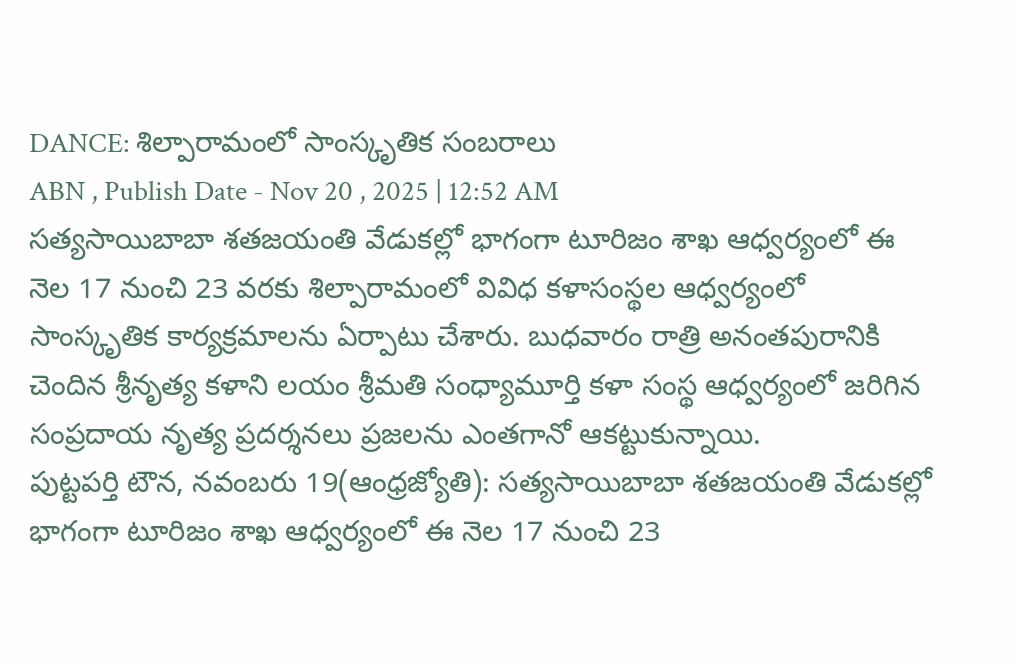DANCE: శిల్పారామంలో సాంస్కృతిక సంబరాలు
ABN , Publish Date - Nov 20 , 2025 | 12:52 AM
సత్యసాయిబాబా శతజయంతి వేడుకల్లో భాగంగా టూరిజం శాఖ ఆధ్వర్యంలో ఈ నెల 17 నుంచి 23 వరకు శిల్పారామంలో వివిధ కళాసంస్థల ఆధ్వర్యంలో సాంస్కృతిక కార్యక్రమాలను ఏర్పాటు చేశారు. బుధవారం రాత్రి అనంతపురానికి చెందిన శ్రీనృత్య కళాని లయం శ్రీమతి సంధ్యామూర్తి కళా సంస్థ ఆధ్వర్యంలో జరిగిన సంప్రదాయ నృత్య ప్రదర్శనలు ప్రజలను ఎంతగానో ఆకట్టుకున్నాయి.
పుట్టపర్తి టౌన, నవంబరు 19(ఆంధ్రజ్యోతి): సత్యసాయిబాబా శతజయంతి వేడుకల్లో భాగంగా టూరిజం శాఖ ఆధ్వర్యంలో ఈ నెల 17 నుంచి 23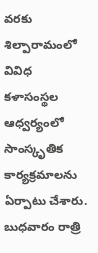వరకు శిల్పారామంలో వివిధ కళాసంస్థల ఆధ్వర్యంలో సాంస్కృతిక కార్యక్రమాలను ఏర్పాటు చేశారు. బుధవారం రాత్రి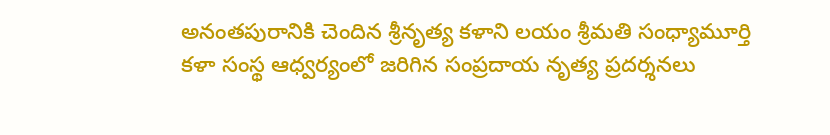అనంతపురానికి చెందిన శ్రీనృత్య కళాని లయం శ్రీమతి సంధ్యామూర్తి కళా సంస్థ ఆధ్వర్యంలో జరిగిన సంప్రదాయ నృత్య ప్రదర్శనలు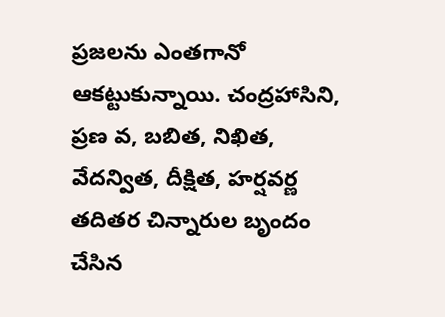ప్రజలను ఎంతగానో ఆకట్టుకున్నాయి. చంద్రహాసిని, ప్రణ వ, బబిత, నిఖిత, వేదన్విత, దీక్షిత, హర్షవర్ణ తదితర చిన్నారుల బృందం చేసిన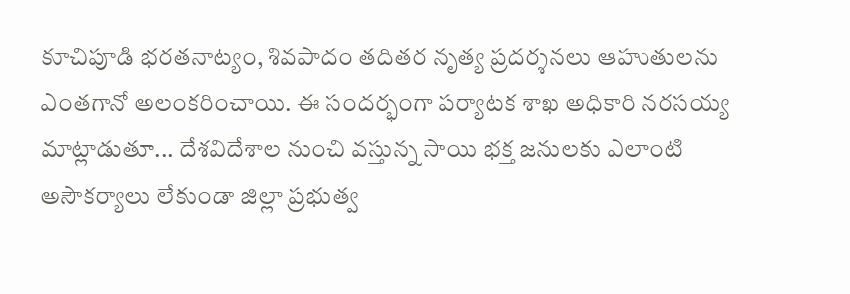కూచిపూడి భరతనాట్యం, శివపాదం తదితర నృత్య ప్రదర్శనలు ఆహుతులను ఎంతగానో అలంకరించాయి. ఈ సందర్భంగా పర్యాటక శాఖ అధికారి నరసయ్య మాట్లాడుతూ... దేశవిదేశాల నుంచి వస్తున్న సాయి భక్త జనులకు ఎలాంటి అసౌకర్యాలు లేకుండా జిల్లా ప్రభుత్వ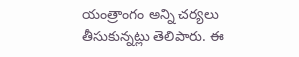యంత్రాంగం అన్ని చర్యలు తీసుకున్నట్లు తెలిపారు. ఈ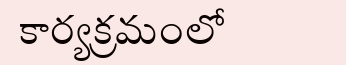కార్యక్రమంలో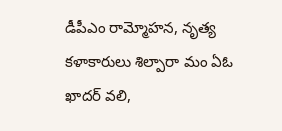డీపీఎం రామ్మోహన, నృత్య కళాకారులు శిల్పారా మం ఏఓ ఖాదర్ వలి,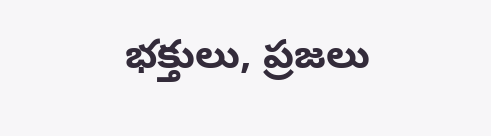భక్తులు, ప్రజలు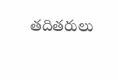తదితరులు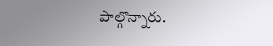పాల్గొన్నారు.